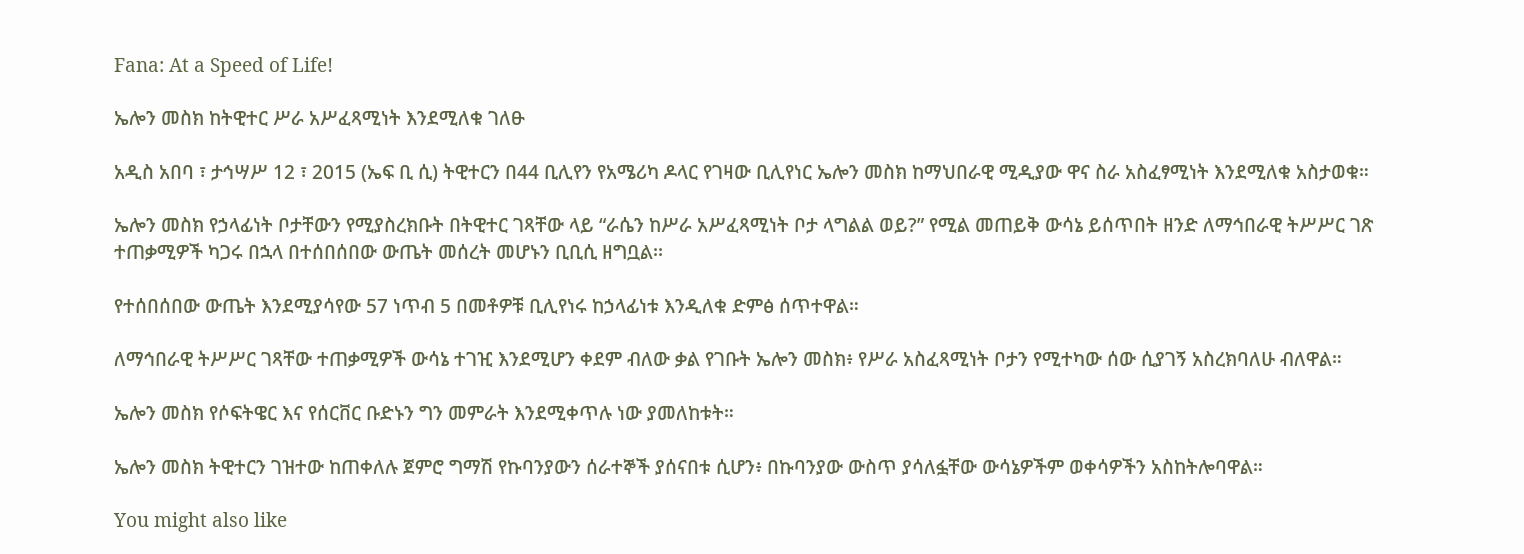Fana: At a Speed of Life!

ኤሎን መስክ ከትዊተር ሥራ አሥፈጻሚነት እንደሚለቁ ገለፁ

አዲስ አበባ ፣ ታኅሣሥ 12 ፣ 2015 (ኤፍ ቢ ሲ) ትዊተርን በ44 ቢሊየን የአሜሪካ ዶላር የገዛው ቢሊየነር ኤሎን መስክ ከማህበራዊ ሚዲያው ዋና ስራ አስፈፃሚነት እንደሚለቁ አስታወቁ።

ኤሎን መስክ የኃላፊነት ቦታቸውን የሚያስረክቡት በትዊተር ገጻቸው ላይ “ራሴን ከሥራ አሥፈጻሚነት ቦታ ላግልል ወይ?” የሚል መጠይቅ ውሳኔ ይሰጥበት ዘንድ ለማኅበራዊ ትሥሥር ገጽ ተጠቃሚዎች ካጋሩ በኋላ በተሰበሰበው ውጤት መሰረት መሆኑን ቢቢሲ ዘግቧል፡፡

የተሰበሰበው ውጤት እንደሚያሳየው 57 ነጥብ 5 በመቶዎቹ ቢሊየነሩ ከኃላፊነቱ እንዲለቁ ድምፅ ሰጥተዋል።

ለማኅበራዊ ትሥሥር ገጻቸው ተጠቃሚዎች ውሳኔ ተገዢ እንደሚሆን ቀደም ብለው ቃል የገቡት ኤሎን መስክ፥ የሥራ አስፈጻሚነት ቦታን የሚተካው ሰው ሲያገኝ አስረክባለሁ ብለዋል።

ኤሎን መስክ የሶፍትዌር እና የሰርቨር ቡድኑን ግን መምራት እንደሚቀጥሉ ነው ያመለከቱት።

ኤሎን መስክ ትዊተርን ገዝተው ከጠቀለሉ ጀምሮ ግማሽ የኩባንያውን ሰራተኞች ያሰናበቱ ሲሆን፥ በኩባንያው ውስጥ ያሳለፏቸው ውሳኔዎችም ወቀሳዎችን አስከትሎባዋል።

You might also like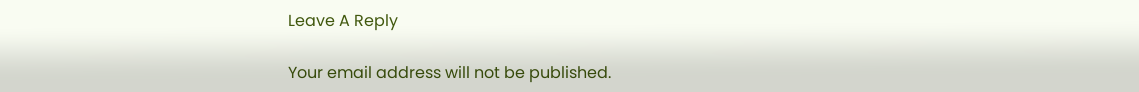Leave A Reply

Your email address will not be published.